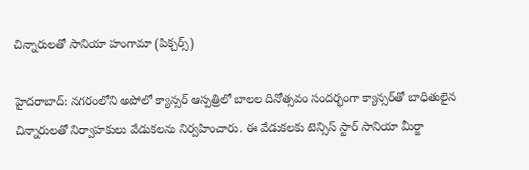చిన్నారులతో సానియా హంగామా (పిక్చర్స్)

హైదరాబాద్: నగరంలోని అపోలో క్యాన్సర్ ఆస్పత్రిలో బాలల దినోత్సవం సందర్భంగా క్యాన్సర్‌తో బాధితులైన చిన్నారులతో నిర్వాహకులు వేడుకలను నిర్వహించారు. ఈ వేడుకలకు టెన్సిస్ స్టార్ సానియా మీర్జా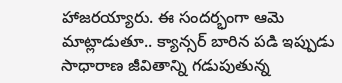హాజరయ్యారు. ఈ సందర్భంగా ఆమె మాట్లాడుతూ.. క్యాన్సర్ బారిన పడి ఇప్పుడు సాధారాణ జీవితాన్ని గడుపుతున్న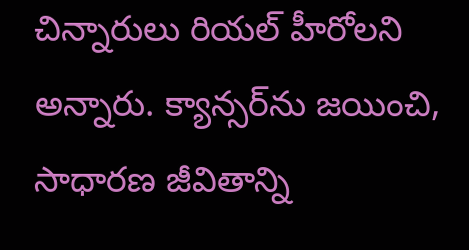చిన్నారులు రియల్ హీరోలని అన్నారు. క్యాన్సర్‌ను జయించి, సాధారణ జీవితాన్ని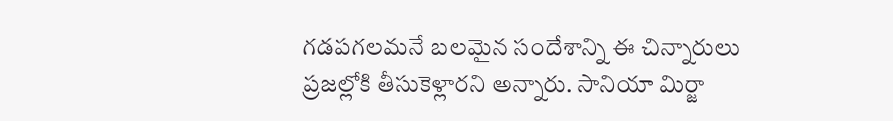గడపగలమనే బలమైన సందేశాన్ని ఈ చిన్నారులు ప్రజల్లోకి తీసుకెళ్లారని అన్నారు. సానియా మిర్జా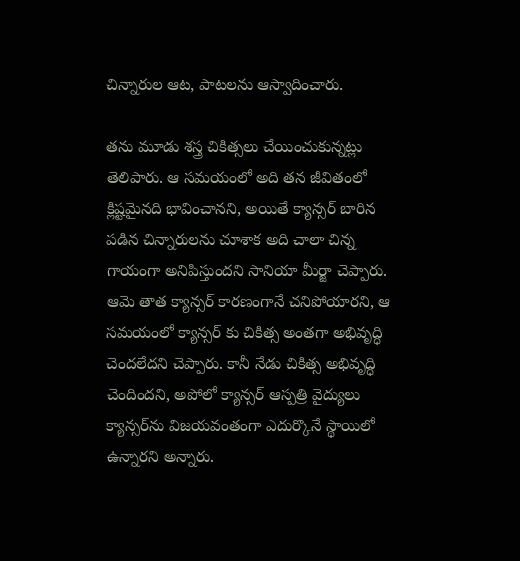చిన్నారుల ఆట, పాటలను ఆస్వాదించారు.

తను మూడు శస్త్ర చికిత్సలు చేయించుకున్నట్లు తెలిపారు. ఆ సమయంలో అది తన జీవితంలో క్లిష్టమైనది భావించానని, అయితే క్యాన్సర్ బారిన పడిన చిన్నారులను చూశాక అది చాలా చిన్న గాయంగా అనిపిస్తుందని సానియా మీర్జా చెప్పారు. ఆమె తాత క్యాన్సర్ కారణంగానే చనిపోయారని, ఆ సమయంలో క్యాన్సర్ కు చికిత్స అంతగా అభివృద్ధి చెందలేదని చెప్పారు. కానీ నేడు చికిత్స అభివృద్ధి చెందిందని, అపోలో క్యాన్సర్ ఆస్పత్రి వైద్యులు క్యాన్సర్‌ను విజయవంతంగా ఎదుర్కొనే స్థాయిలో ఉన్నారని అన్నారు.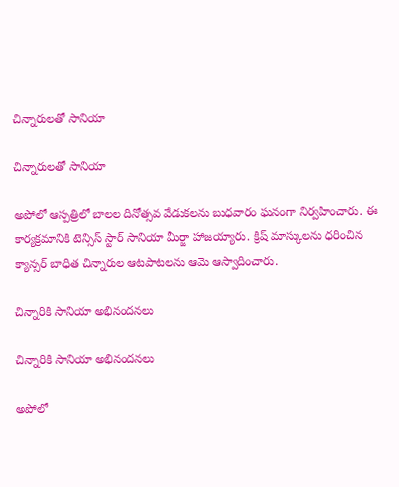చిన్నారులతో సానియా

చిన్నారులతో సానియా

అపోలో ఆస్పత్రిలో బాలల దినోత్సవ వేడుకలను బుధవారం ఘనంగా నిర్వహించారు. ఈ కార్యక్రమానికి టెన్సిస్ స్టార్ సానియా మీర్జా హాజయ్యారు. క్రిష్ మాస్కులను ధరించిన క్యాన్సర్ బాధిత చిన్నారుల ఆటపాటలను ఆమె ఆస్వాదించారు.

చిన్నారికి సానియా అభినందనలు

చిన్నారికి సానియా అభినందనలు

అపోలో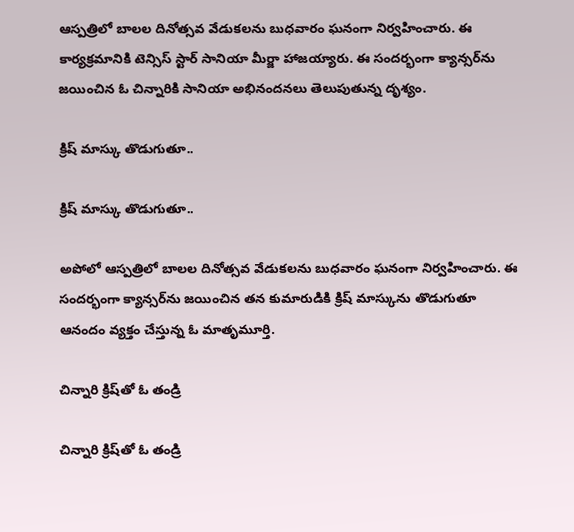ఆస్పత్రిలో బాలల దినోత్సవ వేడుకలను బుధవారం ఘనంగా నిర్వహించారు. ఈ కార్యక్రమానికి టెన్సిస్ స్టార్ సానియా మీర్జా హాజయ్యారు. ఈ సందర్భంగా క్యాన్సర్‌ను జయించిన ఓ చిన్నారికి సానియా అభినందనలు తెలుపుతున్న దృశ్యం.

క్రిష్‌ మాస్కు తొడుగుతూ..

క్రిష్‌ మాస్కు తొడుగుతూ..

అపోలో ఆస్పత్రిలో బాలల దినోత్సవ వేడుకలను బుధవారం ఘనంగా నిర్వహించారు. ఈ సందర్భంగా క్యాన్సర్‌ను జయించిన తన కుమారుడికి క్రిష్ మాస్కును తొడుగుతూ ఆనందం వ్యక్తం చేస్తున్న ఓ మాతృమూర్తి.

చిన్నారి క్రిష్‌తో ఓ తండ్రి

చిన్నారి క్రిష్‌తో ఓ తండ్రి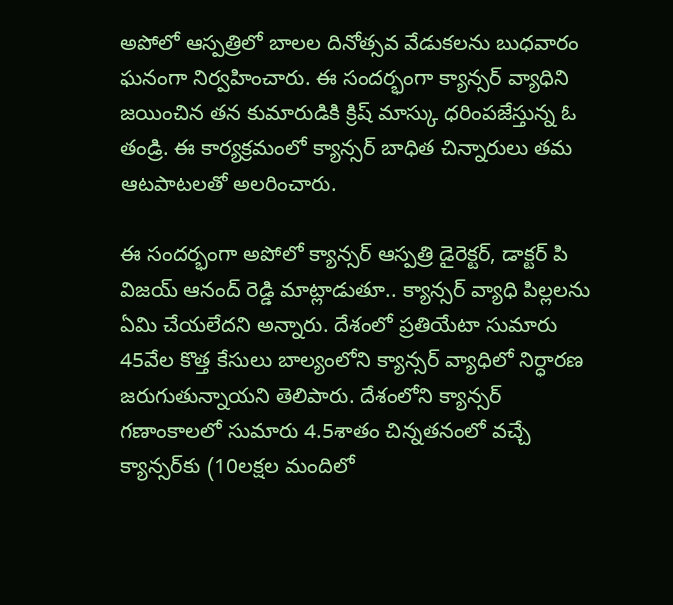అపోలో ఆస్పత్రిలో బాలల దినోత్సవ వేడుకలను బుధవారం ఘనంగా నిర్వహించారు. ఈ సందర్భంగా క్యాన్సర్ వ్యాధిని జయించిన తన కుమారుడికి క్రిష్ మాస్కు ధరింపజేస్తున్న ఓ తండ్రి. ఈ కార్యక్రమంలో క్యాన్సర్ బాధిత చిన్నారులు తమ ఆటపాటలతో అలరించారు.

ఈ సందర్భంగా అపోలో క్యాన్సర్ ఆస్పత్రి డైరెక్టర్, డాక్టర్ పి విజయ్ ఆనంద్ రెడ్డి మాట్లాడుతూ.. క్యాన్సర్ వ్యాధి పిల్లలను ఏమి చేయలేదని అన్నారు. దేశంలో ప్రతియేటా సుమారు 45వేల కొత్త కేసులు బాల్యంలోని క్యాన్సర్ వ్యాధిలో నిర్ధారణ జరుగుతున్నాయని తెలిపారు. దేశంలోని క్యాన్సర్ గణాంకాలలో సుమారు 4.5శాతం చిన్నతనంలో వచ్చే క్యాన్సర్‌కు (10లక్షల మందిలో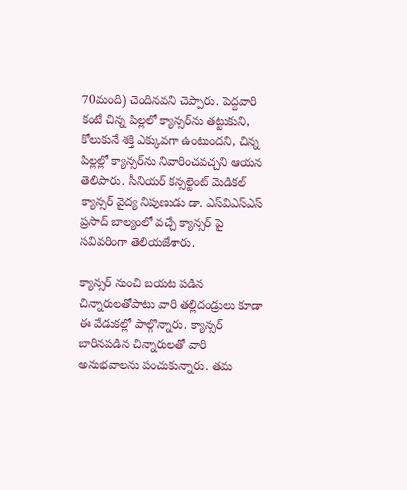70మంది) చెందినవని చెప్పారు. పెద్దవారి కంటే చిన్న పిల్లలో క్యాన్సర్‌ను తట్టుకుని, కోలుకునే శక్తి ఎక్కువగా ఉంటుందని, చిన్న పిల్లల్లో క్యాన్సర్‌ను నివారించవచ్చని ఆయన తెలిపారు. సీనియర్ కన్సల్టెంట్ మెడికల్ క్యాన్సర్ వైద్య నిపుణుడు డా. ఎస్‌విఎస్‌ఎస్ ప్రసాద్ బాల్యంలో వచ్చే క్యాన్సర్ పై సవివరింగా తెలియజేశారు.

క్యాన్సర్ నుంచి బయట పడిన చిన్నారులతోపాటు వారి తల్లిదండ్రులు కూడా ఈ వేడుకల్లో పాల్గొన్నారు. క్యాన్సర్ బారినపడిన చిన్నారులతో వారి అనుభవాలను పంచుకున్నారు. తమ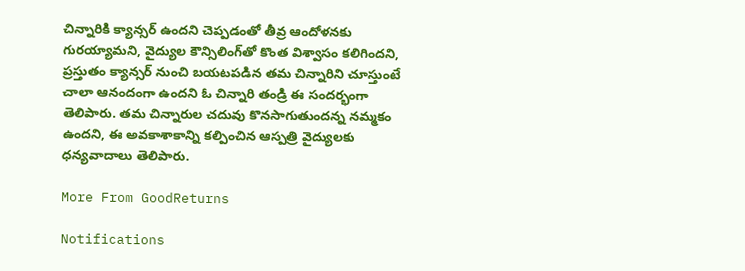చిన్నారికి క్యాన్సర్ ఉందని చెప్పడంతో తీవ్ర ఆందోళనకు గురయ్యామని, వైద్యుల కౌన్సిలింగ్‌తో కొంత విశ్వాసం కలిగిందని, ప్రస్తుతం క్యాన్సర్ నుంచి బయటపడిన తమ చిన్నారిని చూస్తుంటే చాలా ఆనందంగా ఉందని ఓ చిన్నారి తండ్రి ఈ సందర్భంగా తెలిపారు. తమ చిన్నారుల చదువు కొనసాగుతుందన్న నమ్మకం ఉందని, ఈ అవకాశాకాన్ని కల్పించిన ఆస్పత్రి వైద్యులకు ధన్యవాదాలు తెలిపారు.

More From GoodReturns

Notifications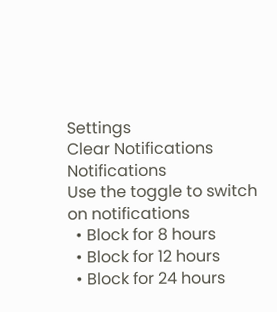Settings
Clear Notifications
Notifications
Use the toggle to switch on notifications
  • Block for 8 hours
  • Block for 12 hours
  • Block for 24 hours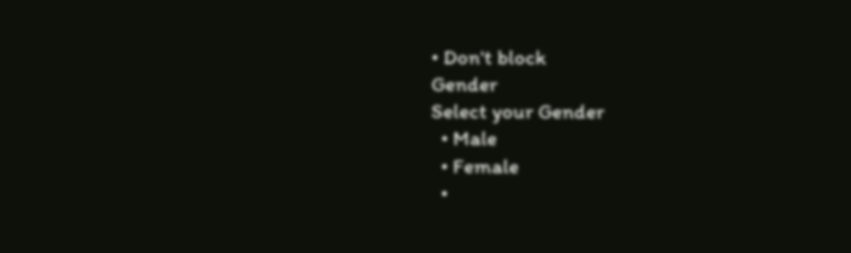• Don't block
Gender
Select your Gender
  • Male
  • Female
  •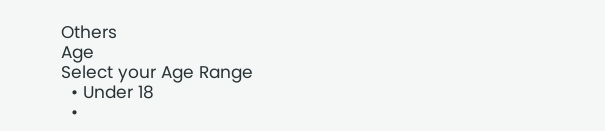Others
Age
Select your Age Range
  • Under 18
  •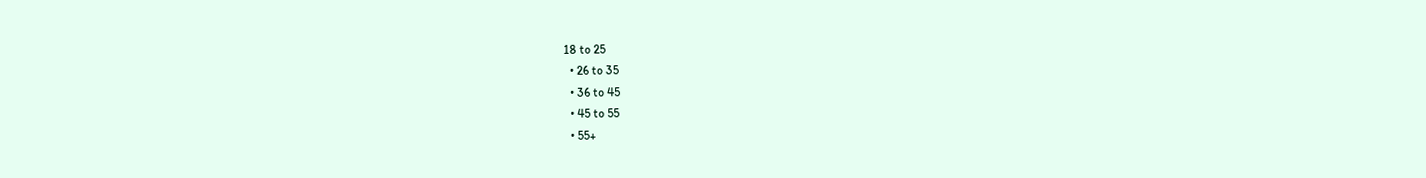18 to 25
  • 26 to 35
  • 36 to 45
  • 45 to 55
  • 55+